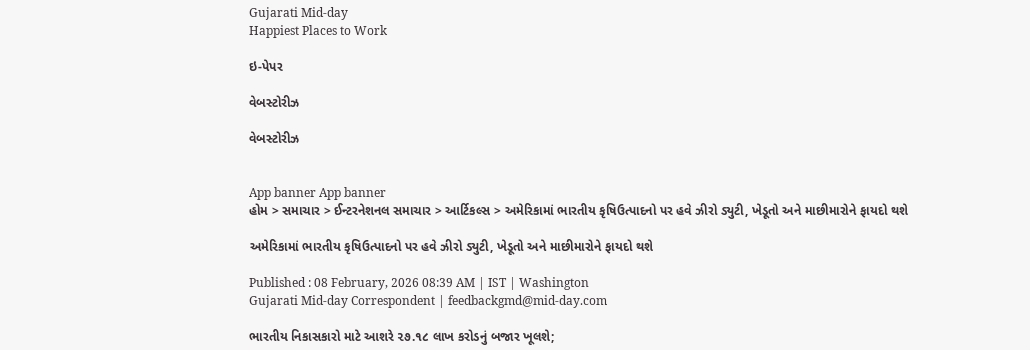Gujarati Mid-day
Happiest Places to Work

ઇ-પેપર

વેબસ્ટોરીઝ

વેબસ્ટોરીઝ


App banner App banner
હોમ > સમાચાર > ઈન્ટરનેશનલ સમાચાર > આર્ટિકલ્સ > અમેરિકામાં ભારતીય કૃષિઉત્પાદનો પર હવે ઝીરો ડ્યુટી, ખેડૂતો અને માછીમારોને ફાયદો થશે

અમેરિકામાં ભારતીય કૃષિઉત્પાદનો પર હવે ઝીરો ડ્યુટી, ખેડૂતો અને માછીમારોને ફાયદો થશે

Published : 08 February, 2026 08:39 AM | IST | Washington
Gujarati Mid-day Correspondent | feedbackgmd@mid-day.com

ભારતીય નિકાસકારો માટે આશરે ૨૭.૧૮ લાખ કરોડનું બજાર ખૂલશે;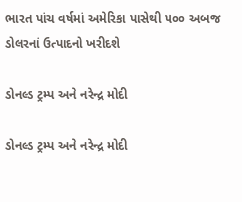ભારત પાંચ વર્ષમાં અમેરિકા પાસેથી ૫૦૦ અબજ ડોલરનાં ઉત્પાદનો ખરીદશે

ડોનલ્ડ ટ્રમ્પ અને નરેન્દ્ર મોદી

ડોનલ્ડ ટ્રમ્પ અને નરેન્દ્ર મોદી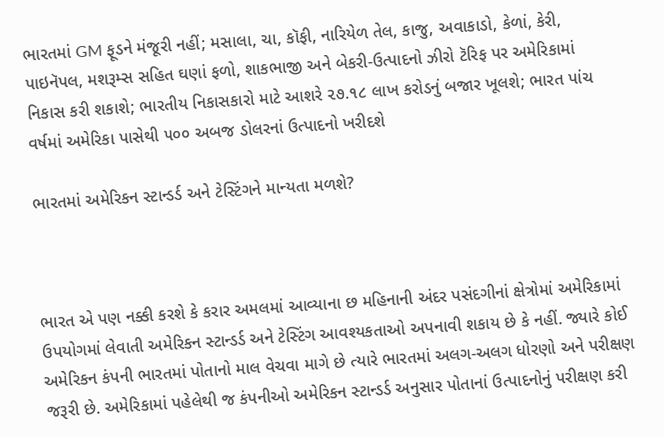ભારતમાં GM ફૂડને મંજૂરી નહીં; મસાલા, ચા, કૉફી, નારિયેળ તેલ, કાજુ, અવાકાડો, કેળાં, કેરી, પાઇનૅપલ, મશરૂમ્સ સહિત ઘણાં ફળો, શાકભાજી અને બેકરી-ઉત્પાદનો ઝીરો ટૅરિફ પર અમેરિકામાં નિકાસ કરી શકાશે; ભારતીય નિકાસકારો માટે આશરે ૨૭.૧૮ લાખ કરોડનું બજાર ખૂલશે; ભારત પાંચ વર્ષમાં અમેરિકા પાસેથી ૫૦૦ અબજ ડોલરનાં ઉત્પાદનો ખરીદશે

ભારતમાં અમેરિકન સ્ટાન્ડર્ડ અને ટેસ્ટિંગને માન્યતા મળશે?



ભારત એ પણ નક્કી કરશે કે કરાર અમલમાં આવ્યાના છ મહિનાની અંદર પસંદગીનાં ક્ષેત્રોમાં અમેરિકામાં ઉપયોગમાં લેવાતી અમેરિકન સ્ટાન્ડર્ડ અને ટેસ્ટિંગ આવશ્યકતાઓ અપનાવી શકાય છે કે નહીં. જ્યારે કોઈ અમેરિકન કંપની ભારતમાં પોતાનો માલ વેચવા માગે છે ત્યારે ભારતમાં અલગ-અલગ ધોરણો અને પરીક્ષણ જરૂરી છે. અમેરિકામાં પહેલેથી જ કંપનીઓ અમેરિકન સ્ટાન્ડર્ડ અનુસાર પોતાનાં ઉત્પાદનોનું પરીક્ષણ કરી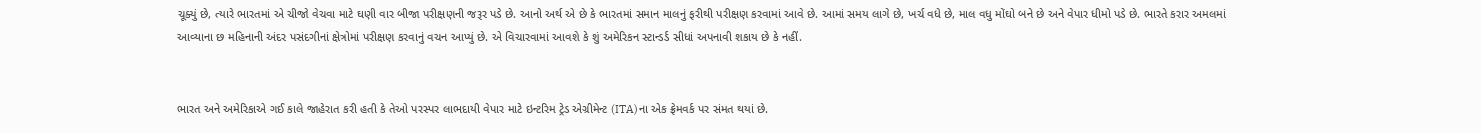ચૂક્યું છે, ત્યારે ભારતમાં એ ચીજો વેચવા માટે ઘણી વાર બીજા પરીક્ષણની જરૂર પડે છે. આનો અર્થ એ છે કે ભારતમાં સમાન માલનું ફરીથી પરીક્ષણ કરવામાં આવે છે. આમાં સમય લાગે છે, ખર્ચ વધે છે, માલ વધુ મોંઘો બને છે અને વેપાર ધીમો પડે છે. ભારતે કરાર અમલમાં આવ્યાના છ મહિનાની અંદર પસંદગીનાં ક્ષેત્રોમાં પરીક્ષણ કરવાનું વચન આપ્યું છે. એ વિચારવામાં આવશે કે શું અમેરિકન સ્ટાન્ડર્ડ સીધાં અપનાવી શકાય છે કે નહીં.


ભારત અને અમેરિકાએ ગઈ કાલે જાહેરાત કરી હતી કે તેઓ પરસ્પર લાભદાયી વેપાર માટે ઇન્ટરિમ ટ્રેડ એગ્રીમેન્ટ (ITA)ના એક ફ્રેમવર્ક પર સંમત થયાં છે.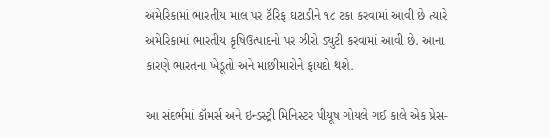અમેરિકામાં ભારતીય માલ પર ટૅરિફ ઘટાડીને ૧૮ ટકા કરવામાં આવી છે ત્યારે અમેરિકામાં ભારતીય કૃષિઉત્પાદનો પર ઝીરો ડ્યુટી કરવામાં આવી છે. આના કારણે ભારતના ખેડૂતો અને માછીમારોને ફાયદો થશે.

આ સંદર્ભમાં કૉમર્સ અને ઇન્ડસ્ટ્રી મિનિસ્ટર પીયૂષ ગોયલે ગઈ કાલે એક પ્રેસ-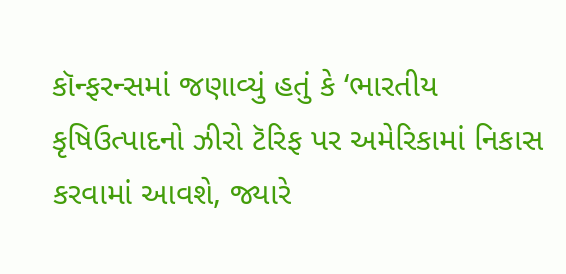કૉન્ફરન્સમાં જણાવ્યું હતું કે ‘ભારતીય કૃષિઉત્પાદનો ઝીરો ટૅરિફ પર અમેરિકામાં નિકાસ કરવામાં આવશે, જ્યારે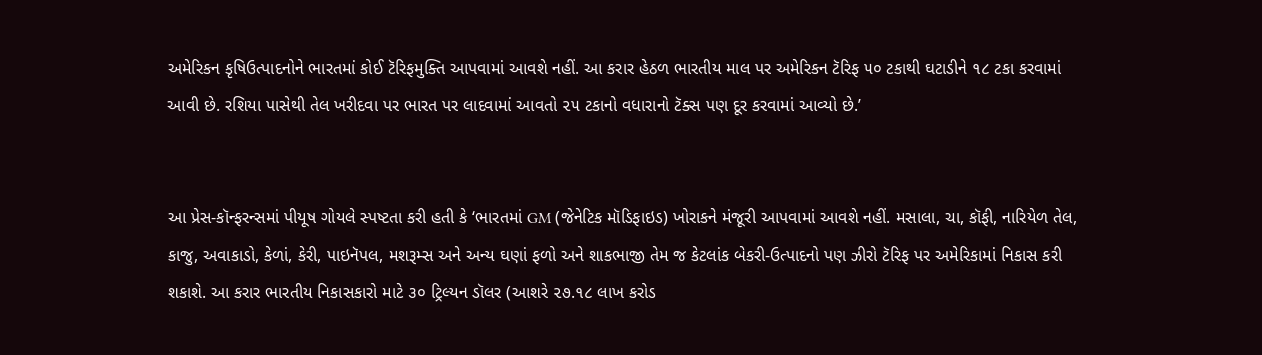અમેરિકન કૃષિઉત્પાદનોને ભારતમાં કોઈ ટૅરિફમુક્તિ આપવામાં આવશે નહીં. આ કરાર હેઠળ ભારતીય માલ પર અમેરિકન ટૅરિફ ૫૦ ટકાથી ઘટાડીને ૧૮ ટકા કરવામાં આવી છે. રશિયા પાસેથી તેલ ખરીદવા પર ભારત પર લાદવામાં આવતો ૨૫ ટકાનો વધારાનો ટૅક્સ પણ દૂર કરવામાં આવ્યો છે.’


આ પ્રેસ-કૉન્ફરન્સમાં પીયૂષ ગોયલે સ્પષ્ટતા કરી હતી કે ‘ભારતમાં GM (જેનેટિક મૉડિફાઇડ) ખોરાકને મંજૂરી આપવામાં આવશે નહીં. મસાલા, ચા, કૉફી, નારિયેળ તેલ, કાજુ, અવાકાડો, કેળાં, કેરી, પાઇનૅપલ, મશરૂમ્સ અને અન્ય ઘણાં ફળો અને શાકભાજી તેમ જ કેટલાંક બેકરી-ઉત્પાદનો પણ ઝીરો ટૅરિફ પર અમેરિકામાં નિકાસ કરી શકાશે. આ કરાર ભારતીય નિકાસકારો માટે ૩૦ ટ્રિલ્યન ડૉલર (આશરે ૨૭.૧૮ લાખ કરોડ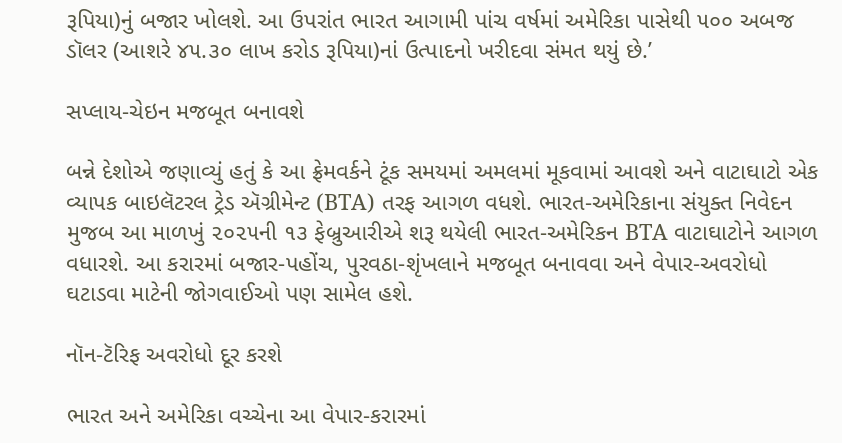રૂપિયા)નું બજાર ખોલશે. આ ઉપરાંત ભારત આગામી પાંચ વર્ષમાં અમેરિકા પાસેથી ૫૦૦ અબજ ડૉલર (આશરે ૪૫.૩૦ લાખ કરોડ રૂપિયા)નાં ઉત્પાદનો ખરીદવા સંમત થયું છે.’

સપ્લાય-ચેઇન મજબૂત બનાવશે

બન્ને દેશોએ જણાવ્યું હતું કે આ ફ્રેમવર્કને ટૂંક સમયમાં અમલમાં મૂકવામાં આવશે અને વાટાઘાટો એક વ્યાપક બાઇલૅટરલ ટ્રેડ ઍગ્રીમેન્ટ (BTA) તરફ આગળ વધશે. ભારત-અમેરિકાના સંયુક્ત નિવેદન મુજબ આ માળખું ૨૦૨૫ની ૧૩ ફેબ્રુઆરીએ શરૂ થયેલી ભારત-અમેરિકન BTA વાટાઘાટોને આગળ વધારશે. આ કરારમાં બજાર-પહોંચ, પુરવઠા-શૃંખલાને મજબૂત બનાવવા અને વેપાર-અવરોધો ઘટાડવા માટેની જોગવાઈઓ પણ સામેલ હશે.

નૉન-ટૅરિફ અવરોધો દૂર કરશે

ભારત અને અમેરિકા વચ્ચેના આ વેપાર-કરારમાં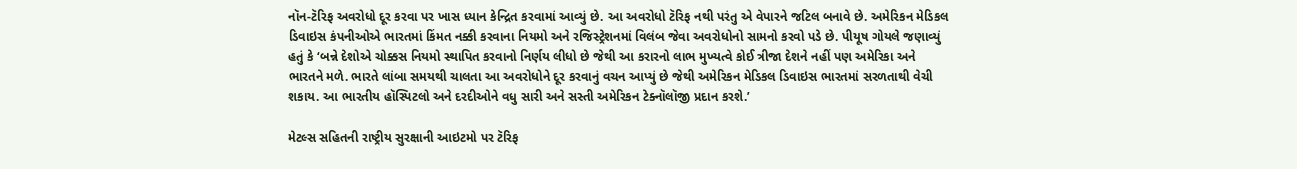નૉન-ટૅરિફ અવરોધો દૂર કરવા પર ખાસ ધ્યાન કેન્દ્રિત કરવામાં આવ્યું છે. આ અવરોધો ટૅરિફ નથી પરંતુ એ વેપારને જટિલ બનાવે છે. અમેરિકન મેડિકલ ડિવાઇસ કંપનીઓએ ભારતમાં કિંમત નક્કી કરવાના નિયમો અને રજિસ્ટ્રેશનમાં વિલંબ જેવા અવરોધોનો સામનો કરવો પડે છે. પીયૂષ ગોયલે જણાવ્યું હતું કે ‘બન્ને દેશોએ ચોક્કસ નિયમો સ્થાપિત કરવાનો નિર્ણય લીધો છે જેથી આ કરારનો લાભ મુખ્યત્વે કોઈ ત્રીજા દેશને નહીં પણ અમેરિકા અને ભારતને મળે. ભારતે લાંબા સમયથી ચાલતા આ અવરોધોને દૂર કરવાનું વચન આપ્યું છે જેથી અમેરિકન મેડિકલ ડિવાઇસ ભારતમાં સરળતાથી વેચી શકાય. આ ભારતીય હૉસ્પિટલો અને દરદીઓને વધુ સારી અને સસ્તી અમેરિકન ટેક્નૉલૉજી પ્રદાન કરશે.’

મેટલ્સ સહિતની રાષ્ટ્રીય સુરક્ષાની આઇટમો પર ટૅરિફ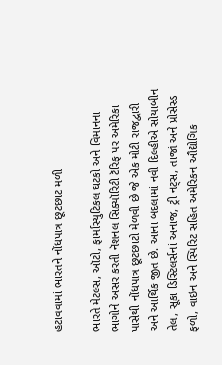હટાવવામાં ભારતને નોંધપાત્ર છૂટછાટ મળી

ભારતે મેટલ્સ, ઑટો, ફાર્માસ્યુટિકલ ઘટકો અને વિમાનના ભાગોને અસર કરતી નૅશનલ સિક્યૉરિટી ટૅરિફ પર અમેરિકા પાસેથી નોંધપાત્ર છૂટછાટો મેળવી છે જે એક મોટી રાજદ્વારી અને આર્થિક જીત છે. આના બદલામાં નવી દિલ્હીએ સોયાબીન તેલ, સૂકા ડિસ્ટિલર્સનાં અનાજ, ટ્રી નટ્સ, તાજાં અને પ્રોસેસ્ડ ફળો, વાઇન અને સ્પિરિટ સહિત અમેરિકન ઔદ્યોગિક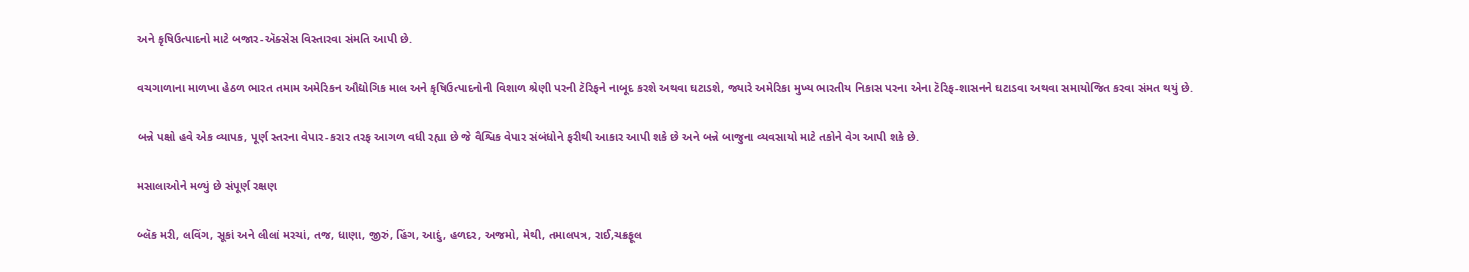અને કૃષિઉત્પાદનો માટે બજાર-ઍક્સેસ વિસ્તારવા સંમતિ આપી છે.

વચગાળાના માળખા હેઠળ ભારત તમામ અમેરિકન ઔદ્યોગિક માલ અને કૃષિઉત્પાદનોની વિશાળ શ્રેણી પરની ટૅરિફને નાબૂદ કરશે અથવા ઘટાડશે, જ્યારે અમેરિકા મુખ્ય ભારતીય નિકાસ પરના એના ટૅરિફ-શાસનને ઘટાડવા અથવા સમાયોજિત કરવા સંમત થયું છે.

બન્ને પક્ષો હવે એક વ્યાપક, પૂર્ણ સ્તરના વેપાર-કરાર તરફ આગળ વધી રહ્યા છે જે વૈશ્વિક વેપાર સંબંધોને ફરીથી આકાર આપી શકે છે અને બન્ને બાજુના વ્યવસાયો માટે તકોને વેગ આપી શકે છે.

મસાલાઓને મળ્યું છે સંપૂર્ણ રક્ષણ

બ્લૅક મરી, લવિંગ, સૂકાં અને લીલાં મરચાં, તજ, ધાણા, જીરું, હિંગ, આદું, હળદર, અજમો, મેથી, તમાલપત્ર, રાઈ,ચક્રફૂલ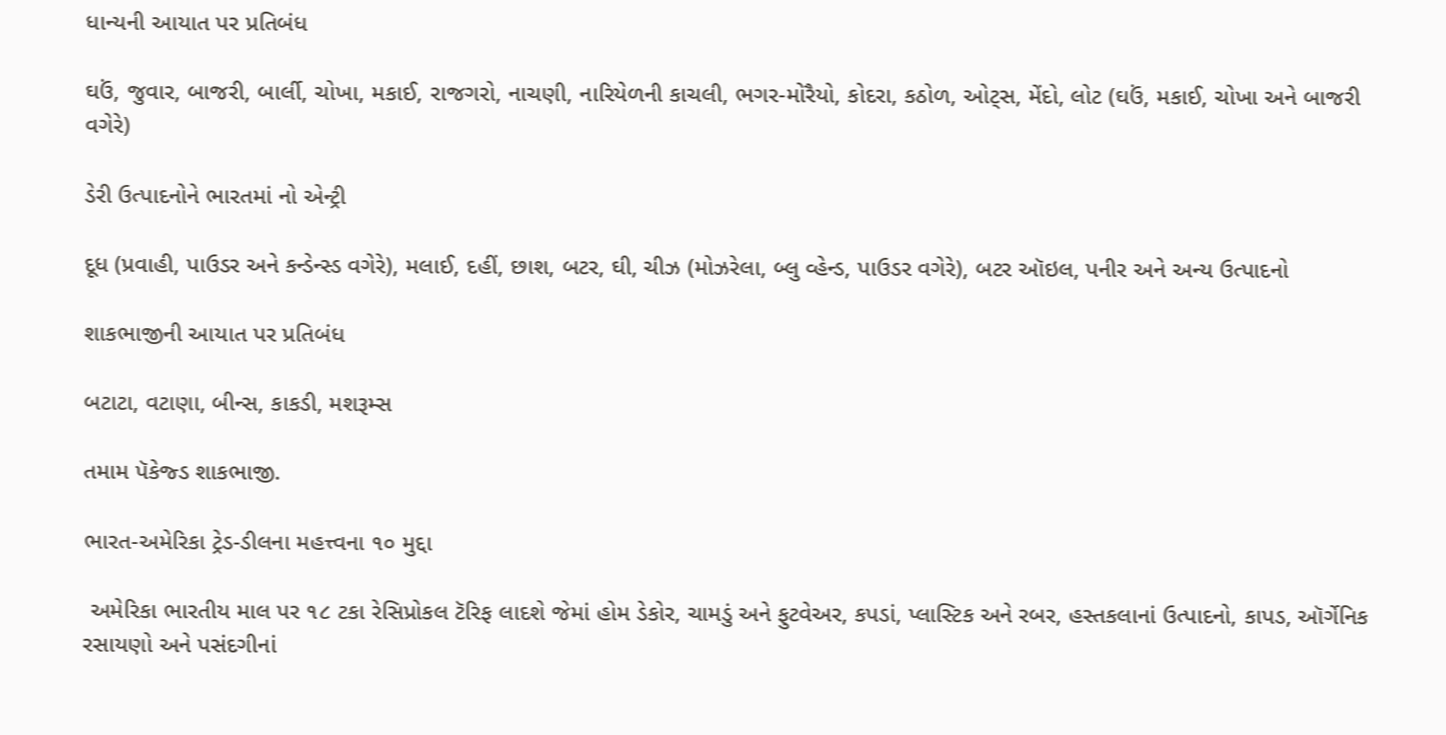ધાન્યની આયાત પર પ્રતિબંધ

ઘઉં, જુવાર, બાજરી, બાર્લી, ચોખા, મકાઈ, રાજગરો, નાચણી, નારિયેળની કાચલી, ભગર-મોરૈયો, કોદરા, કઠોળ, ઓટ્સ, મેંદો, લોટ (ઘઉં, મકાઈ, ચોખા અને બાજરી વગેરે)

ડેરી ઉત્પાદનોને ભારતમાં નો એન્ટ્રી

દૂધ (પ્રવાહી, પાઉડર અને કન્ડેન્સ્ડ વગેરે), મલાઈ, દહીં, છાશ, બટર, ઘી, ચીઝ (મોઝરેલા, બ્લુ વ્હેન્ડ, પાઉડર વગેરે), બટર ઑઇલ, પનીર અને અન્ય ઉત્પાદનો

શાકભાજીની આયાત પર પ્રતિબંધ

બટાટા, વટાણા, બીન્સ, કાકડી, મશરૂમ્સ

તમામ પૅકેજ્ડ શાકભાજી.

ભારત-અમેરિકા ટ્રેડ-ડીલના મહત્ત્વના ૧૦ મુદ્દા

 અમેરિકા ભારતીય માલ પર ૧૮ ટકા રેસિપ્રોકલ ટૅરિફ લાદશે જેમાં હોમ ડેકોર, ચામડું અને ફુટવેઅર, કપડાં, પ્લાસ્ટિક અને રબર, હસ્તકલાનાં ઉત્પાદનો, કાપડ, ઑર્ગેનિક રસાયણો અને પસંદગીનાં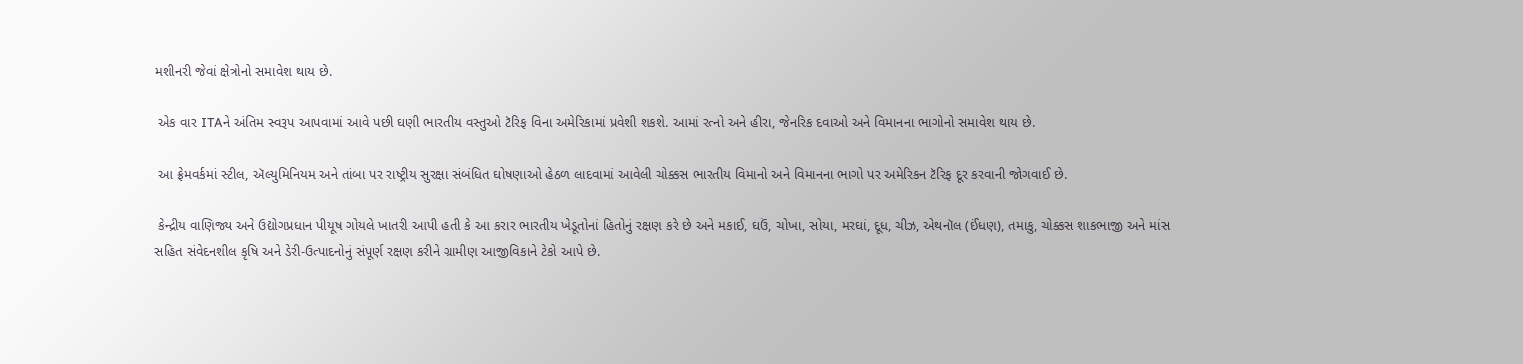મશીનરી જેવાં ક્ષેત્રોનો સમાવેશ થાય છે.

 એક વાર ITAને અંતિમ સ્વરૂપ આપવામાં આવે પછી ઘણી ભારતીય વસ્તુઓ ટૅરિફ વિના અમેરિકામાં પ્રવેશી શકશે. આમાં રત્નો અને હીરા, જેનરિક દવાઓ અને વિમાનના ભાગોનો સમાવેશ થાય છે.

 આ ફ્રેમવર્કમાં સ્ટીલ, ઍલ્યુમિનિયમ અને તાંબા પર રાષ્ટ્રીય સુરક્ષા સંબંધિત ઘોષણાઓ હેઠળ લાદવામાં આવેલી ચોક્કસ ભારતીય વિમાનો અને વિમાનના ભાગો પર અમેરિકન ટૅરિફ દૂર કરવાની જોગવાઈ છે.

 કેન્દ્રીય વાણિજ્ય અને ઉદ્યોગપ્રધાન પીયૂષ ગોયલે ખાતરી આપી હતી કે આ કરાર ભારતીય ખેડૂતોનાં હિતોનું રક્ષણ કરે છે અને મકાઈ, ઘઉં, ચોખા, સોયા, મરઘાં, દૂધ, ચીઝ, એથનૉલ (ઈંધણ), તમાકુ, ચોક્કસ શાકભાજી અને માંસ સહિત સંવેદનશીલ કૃષિ અને ડેરી-ઉત્પાદનોનું સંપૂર્ણ રક્ષણ કરીને ગ્રામીણ આજીવિકાને ટેકો આપે છે.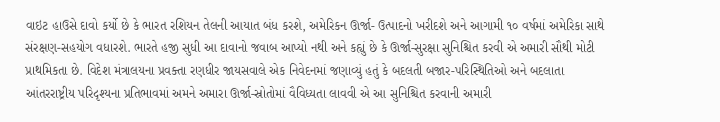વાઇટ હાઉસે દાવો કર્યો છે કે ભારત રશિયન તેલની આયાત બંધ કરશે, અમેરિકન ઊર્જા- ઉત્પાદનો ખરીદશે અને આગામી ૧૦ વર્ષમાં અમેરિકા સાથે સંરક્ષણ-સહયોગ વધારશે. ભારતે હજી સુધી આ દાવાનો જવાબ આપ્યો નથી અને કહ્યું છે કે ઊર્જા-સુરક્ષા સુનિશ્ચિત કરવી એ અમારી સૌથી મોટી પ્રાથમિકતા છે. વિદેશ મંત્રાલયના પ્રવક્તા રણધીર જાયસવાલે એક નિવેદનમાં જણાવ્યું હતું કે બદલતી બજાર-પરિસ્થિતિઓ અને બદલાતા આંતરરાષ્ટ્રીય પરિદૃશ્યના પ્રતિભાવમાં અમને અમારા ઊર્જા-સ્રોતોમાં વૈવિધ્યતા લાવવી એ આ સુનિશ્ચિત કરવાની અમારી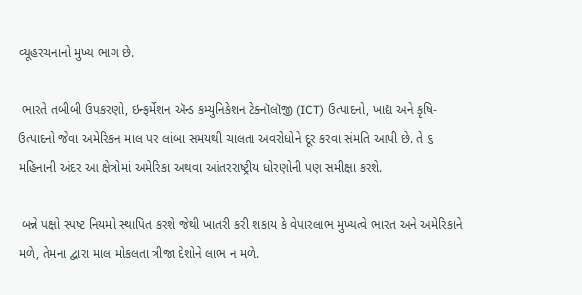વ્યૂહરચનાનો મુખ્ય ભાગ છે.

 ભારતે તબીબી ઉપકરણો, ઇન્ફર્મેશન ઍન્ડ કમ્યુનિકેશન ટેક્નૉલૉજી (ICT) ઉત્પાદનો, ખાદ્ય અને કૃષિ-ઉત્પાદનો જેવા અમેરિકન માલ પર લાંબા સમયથી ચાલતા અવરોધોને દૂર કરવા સંમતિ આપી છે. તે ૬ મહિનાની અંદર આ ક્ષેત્રોમાં અમેરિકા અથવા આંતરરાષ્ટ્રીય ધોરણોની પણ સમીક્ષા કરશે.

 બન્ને પક્ષો સ્પષ્ટ નિયમો સ્થાપિત કરશે જેથી ખાતરી કરી શકાય કે વેપારલાભ મુખ્યત્વે ભારત અને અમેરિકાને મળે, તેમના દ્વારા માલ મોકલતા ત્રીજા દેશોને લાભ ન મળે.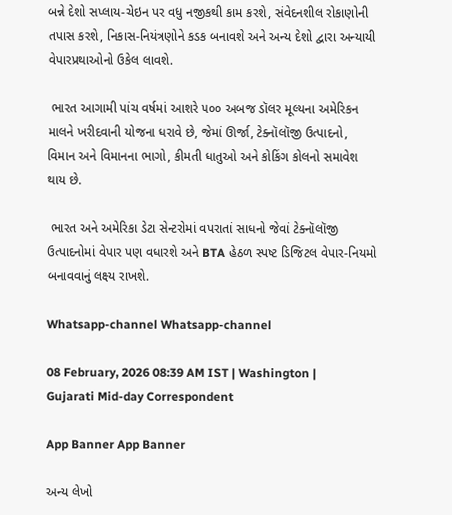બન્ને દેશો સપ્લાય-ચેઇન પર વધુ નજીકથી કામ કરશે, સંવેદનશીલ રોકાણોની તપાસ કરશે, નિકાસ-નિયંત્રણોને કડક બનાવશે અને અન્ય દેશો દ્વારા અન્યાયી વેપારપ્રથાઓનો ઉકેલ લાવશે.

 ભારત આગામી પાંચ વર્ષમાં આશરે ૫૦૦ અબજ ડૉલર મૂલ્યના અમેરિકન માલને ખરીદવાની યોજના ધરાવે છે, જેમાં ઊર્જા, ટેક્નૉલૉજી ઉત્પાદનો, વિમાન અને વિમાનના ભાગો, કીમતી ધાતુઓ અને કોકિંગ કોલનો સમાવેશ થાય છે.

 ભારત અને અમેરિકા ડેટા સેન્ટરોમાં વપરાતાં સાધનો જેવાં ટેક્નૉલૉજી ઉત્પાદનોમાં વેપાર પણ વધારશે અને BTA હેઠળ સ્પષ્ટ ડિજિટલ વેપાર-નિયમો બનાવવાનું લક્ષ્ય રાખશે.

Whatsapp-channel Whatsapp-channel

08 February, 2026 08:39 AM IST | Washington | Gujarati Mid-day Correspondent

App Banner App Banner

અન્ય લેખો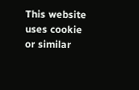This website uses cookie or similar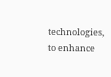technologies, to enhance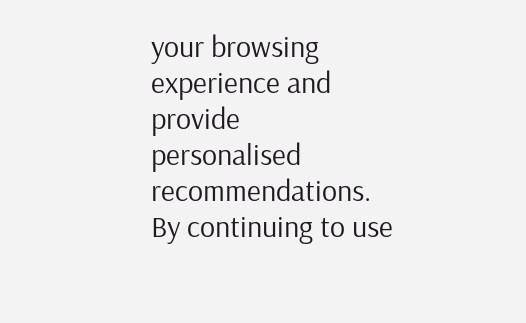your browsing experience and provide personalised recommendations. By continuing to use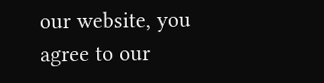our website, you agree to our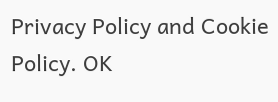Privacy Policy and Cookie Policy. OK